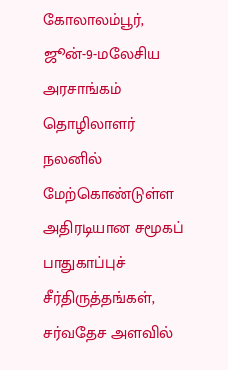கோலாலம்பூர், ஜூன்-9-மலேசிய அரசாங்கம் தொழிலாளர் நலனில் மேற்கொண்டுள்ள அதிரடியான சமூகப் பாதுகாப்புச் சீர்திருத்தங்கள், சர்வதேச அளவில்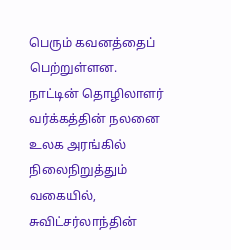பெரும் கவனத்தைப் பெற்றுள்ளன.
நாட்டின் தொழிலாளர் வர்க்கத்தின் நலனை உலக அரங்கில் நிலைநிறுத்தும் வகையில், சுவிட்சர்லாந்தின்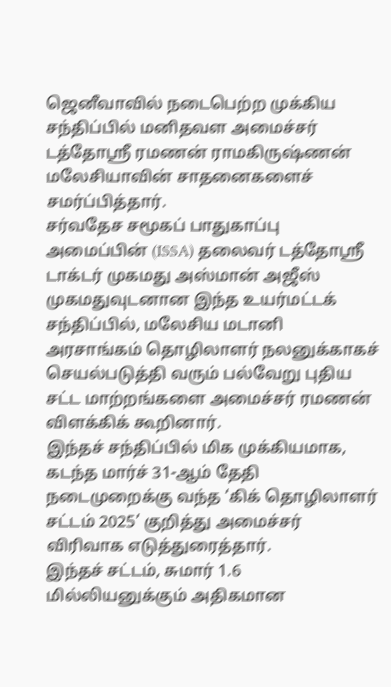ஜெனீவாவில் நடைபெற்ற முக்கிய சந்திப்பில் மனிதவள அமைச்சர் டத்தோஸ்ரீ ரமணன் ராமகிருஷ்ணன் மலேசியாவின் சாதனைகளைச் சமர்ப்பித்தார்.
சர்வதேச சமூகப் பாதுகாப்பு அமைப்பின் (ISSA) தலைவர் டத்தோஸ்ரீ டாக்டர் முகமது அஸ்மான் அஜீஸ் முகமதுவுடனான இந்த உயர்மட்டக் சந்திப்பில், மலேசிய மடானி அரசாங்கம் தொழிலாளர் நலனுக்காகச் செயல்படுத்தி வரும் பல்வேறு புதிய சட்ட மாற்றங்களை அமைச்சர் ரமணன் விளக்கிக் கூறினார்.
இந்தச் சந்திப்பில் மிக முக்கியமாக, கடந்த மார்ச் 31-ஆம் தேதி நடைமுறைக்கு வந்த ‘கிக் தொழிலாளர் சட்டம் 2025’ குறித்து அமைச்சர் விரிவாக எடுத்துரைத்தார்.
இந்தச் சட்டம், சுமார் 1.6 மில்லியனுக்கும் அதிகமான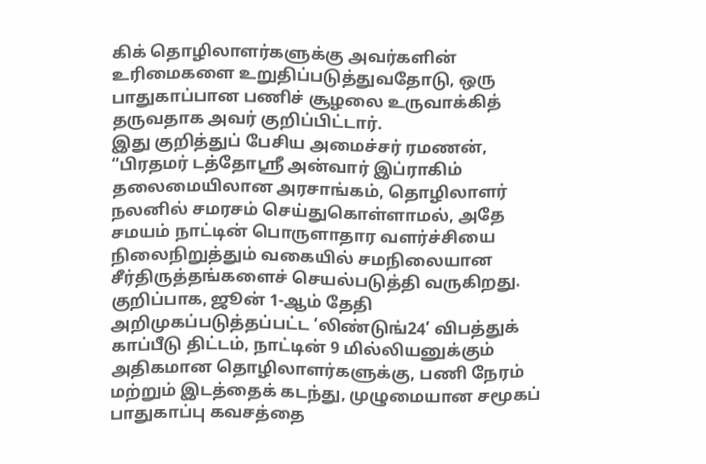கிக் தொழிலாளர்களுக்கு அவர்களின் உரிமைகளை உறுதிப்படுத்துவதோடு, ஒரு பாதுகாப்பான பணிச் சூழலை உருவாக்கித் தருவதாக அவர் குறிப்பிட்டார்.
இது குறித்துப் பேசிய அமைச்சர் ரமணன், “பிரதமர் டத்தோஸ்ரீ அன்வார் இப்ராகிம் தலைமையிலான அரசாங்கம், தொழிலாளர் நலனில் சமரசம் செய்துகொள்ளாமல், அதே சமயம் நாட்டின் பொருளாதார வளர்ச்சியை நிலைநிறுத்தும் வகையில் சமநிலையான சீர்திருத்தங்களைச் செயல்படுத்தி வருகிறது.
குறிப்பாக, ஜூன் 1-ஆம் தேதி அறிமுகப்படுத்தப்பட்ட ‘லிண்டுங்24’ விபத்துக் காப்பீடு திட்டம், நாட்டின் 9 மில்லியனுக்கும் அதிகமான தொழிலாளர்களுக்கு, பணி நேரம் மற்றும் இடத்தைக் கடந்து, முழுமையான சமூகப் பாதுகாப்பு கவசத்தை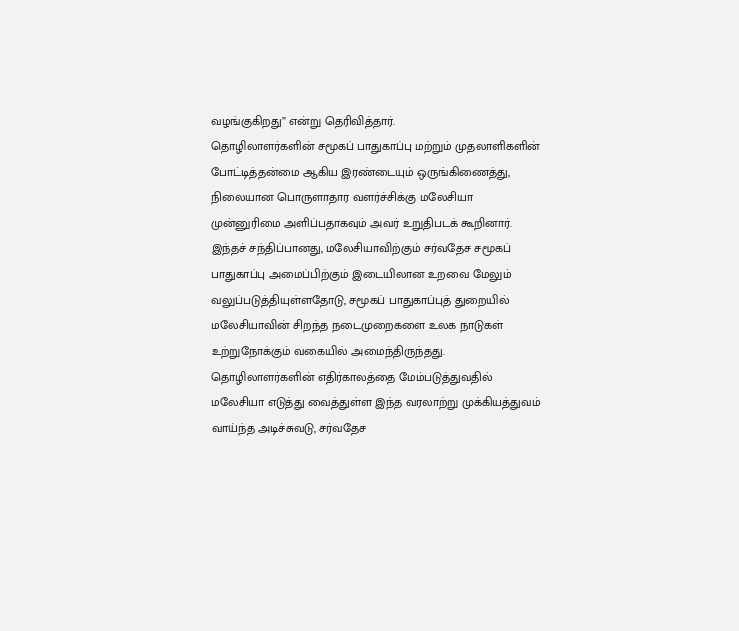வழங்குகிறது” என்று தெரிவித்தார்.
தொழிலாளர்களின் சமூகப் பாதுகாப்பு மற்றும் முதலாளிகளின் போட்டித்தன்மை ஆகிய இரண்டையும் ஒருங்கிணைத்து, நிலையான பொருளாதார வளர்ச்சிக்கு மலேசியா முன்னுரிமை அளிப்பதாகவும் அவர் உறுதிபடக் கூறினார்.
இந்தச் சந்திப்பானது, மலேசியாவிற்கும் சர்வதேச சமூகப் பாதுகாப்பு அமைப்பிற்கும் இடையிலான உறவை மேலும் வலுப்படுத்தியுள்ளதோடு, சமூகப் பாதுகாப்புத் துறையில் மலேசியாவின் சிறந்த நடைமுறைகளை உலக நாடுகள் உற்றுநோக்கும் வகையில் அமைந்திருந்தது.
தொழிலாளர்களின் எதிர்காலத்தை மேம்படுத்துவதில் மலேசியா எடுத்து வைத்துள்ள இந்த வரலாற்று முக்கியத்துவம் வாய்ந்த அடிச்சுவடு, சர்வதேச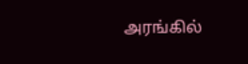அரங்கில்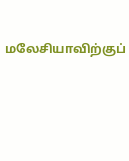மலேசியாவிற்குப்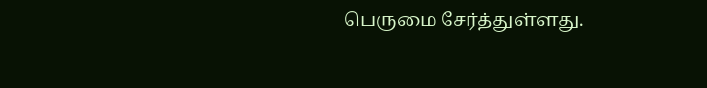பெருமை சேர்த்துள்ளது.